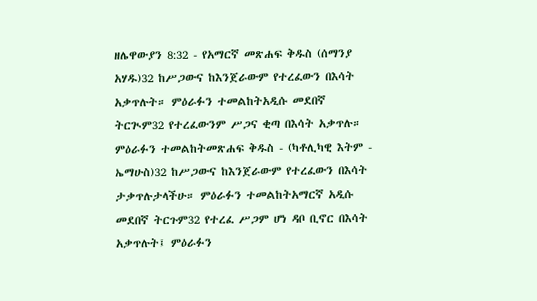ዘሌዋውያን 8:32 - የአማርኛ መጽሐፍ ቅዱስ (ሰማንያ አሃዱ)32 ከሥጋውና ከእንጀራውም የተረፈውን በእሳት አቃጥሉት። ምዕራፉን ተመልከትአዲሱ መደበኛ ትርጒም32 የተረፈውንም ሥጋና ቂጣ በእሳት አቃጥሉ። ምዕራፉን ተመልከትመጽሐፍ ቅዱስ - (ካቶሊካዊ እትም - ኤማሁስ)32 ከሥጋውና ከእንጀራውም የተረፈውን በእሳት ታቃጥሉታላችሁ። ምዕራፉን ተመልከትአማርኛ አዲሱ መደበኛ ትርጉም32 የተረፈ ሥጋም ሆነ ዳቦ ቢኖር በእሳት አቃጥሉት፤ ምዕራፉን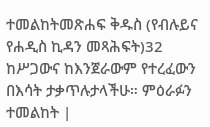ተመልከትመጽሐፍ ቅዱስ (የብሉይና የሐዲስ ኪዳን መጻሕፍት)32 ከሥጋውና ከእንጀራውም የተረፈውን በእሳት ታቃጥሉታላችሁ። ምዕራፉን ተመልከት |